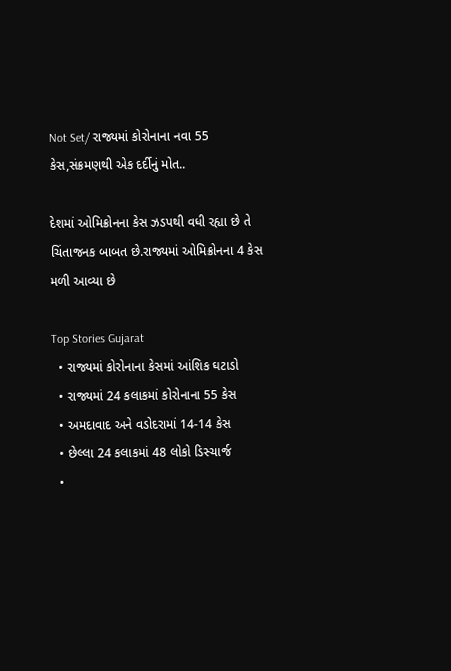Not Set/ રાજ્યમાં કોરોનાના નવા 55 કેસ,સંક્રમણથી એક દર્દીનું મોત..

દેશમાં ઓમિક્રોનના કેસ ઝડપથી વધી રહ્યા છે તે ચિંતાજનક બાબત છે.રાજ્યમાં ઓમિક્રોનના 4 કેસ મળી આવ્યા છે

Top Stories Gujarat
  • રાજ્યમાં કોરોનાના કેસમાં આંશિક ઘટાડો
  • રાજ્યમાં 24 કલાકમાં કોરોનાના 55 કેસ
  • અમદાવાદ અને વડોદરામાં 14-14 કેસ
  • છેલ્લા 24 કલાકમાં 48 લોકો ડિસ્ચાર્જ
  •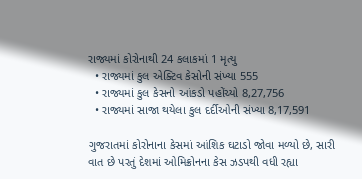રાજ્યમાં કોરોનાથી 24 કલાકમાં 1 મૃત્યુ
  • રાજ્યમાં કુલ એક્ટિવ કેસોની સંખ્યા 555
  • રાજ્યમાં કુલ કેસનો આંકડો પહોંચ્યો 8,27,756
  • રાજ્યમાં સાજા થયેલા કુલ દર્દીઓની સંખ્યા 8,17,591

ગુજરાતમાં કોરોનાના કેસમાં આંશિક ઘટાડો જોવા મળ્યો છે, સારી વાત છે પરતું દેશમાં ઓમિક્રોનના કેસ ઝડપથી વધી રહ્યા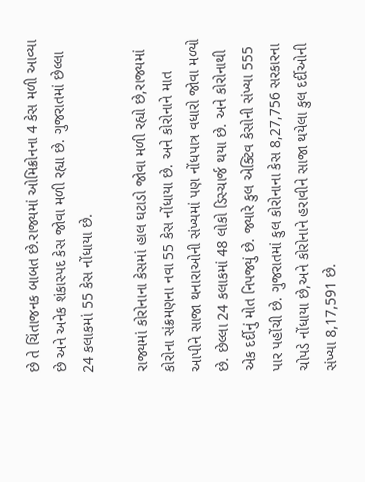છે તે ચિંતાજનક બાબત છે.રાજ્યમાં ઓમિક્રોનના 4 કેસ મળી આવ્યા છે અને અનેક શંકાસ્પદ કેસ જોવા મળી રહ્યા છે. ગુજરાતમાં છેલ્લા 24 કલાકમાં 55 કેસ નોંધાયા છે.

રાજ્યમાં કોરોનાના કેસમાં હાલ ઘટાડો જોવા મળી રહ્યો છે,રાજ્યમાં કોરોના સંક્રમણના નવા 55 કેસ નોંધાયા છે. અને કોરોનાને માત આપીને સાજા થનારાઓની સંખ્યમાં પણ નોંધપાત્ર વધારો જોવા મળ્યો છે. છેલ્લા 24 કલાકમાં 48 લોકો ડિસ્ચાર્જ થયા છે. અને કોરોનાથી એક દર્દીનું મોત નિપજ્યું છે. જ્યારે કુલ એક્ટિવ કેસોની સંખ્યા 555 પાર પહોંચી છે. ગુજરાતમાં કુલ કોરોનાના કેસ 8,27,756 સરકારના ચોપડે નોંધાયા છે,અને કોરોનાને હરાવીને સાજા થયેલા કુલ દર્દીઓની સંખ્યા 8,17,591 છે.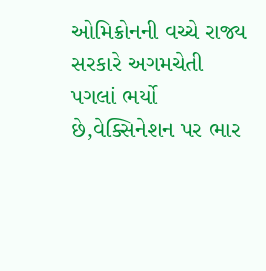ઓમિક્રોનની વચ્ચે રાજ્ય સરકારે અગમચેતી પગલાં ભર્યો છે,વેક્સિનેશન પર ભાર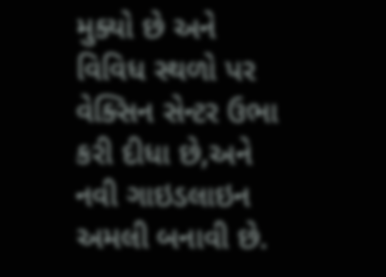મુક્યો છે અને વિવિધ સ્થળો પર વેક્સિન સેન્ટર ઉભા કરી દીધા છે,અને નવી ગાઇડલાઇન અમલી બનાવી છે.